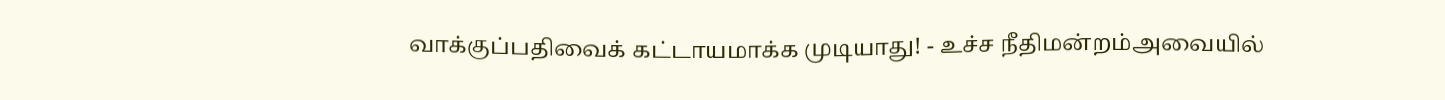வாக்குப்பதிவைக் கட்டாயமாக்க முடியாது! - உச்ச நீதிமன்றம்அவையில்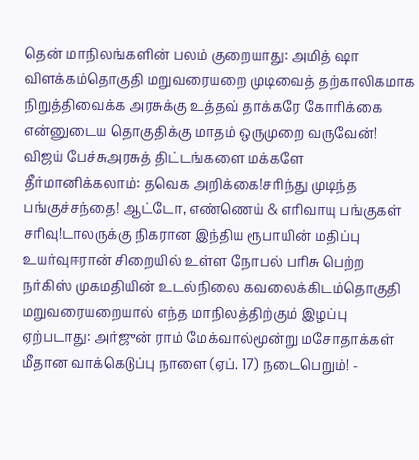தென் மாநிலங்களின் பலம் குறையாது: அமித் ஷா விளக்கம்தொகுதி மறுவரையறை முடிவைத் தற்காலிகமாக நிறுத்திவைக்க அரசுக்கு உத்தவ் தாக்கரே கோரிக்கை என்னுடைய தொகுதிக்கு மாதம் ஒருமுறை வருவேன்! விஜய் பேச்சுஅரசுத் திட்டங்களை மக்களே தீர்மானிக்கலாம்: தவெக அறிக்கை!சரிந்து முடிந்த பங்குச்சந்தை! ஆட்டோ, எண்ணெய் & எரிவாயு பங்குகள் சரிவு!டாலருக்கு நிகரான இந்திய ரூபாயின் மதிப்பு உயர்வுஈரான் சிறையில் உள்ள நோபல் பரிசு பெற்ற நர்கிஸ் முகமதியின் உடல்நிலை கவலைக்கிடம்தொகுதி மறுவரையறையால் எந்த மாநிலத்திற்கும் இழப்பு ஏற்படாது: அர்ஜுன் ராம் மேக்வால்மூன்று மசோதாக்கள் மீதான வாக்கெடுப்பு நாளை (ஏப். 17) நடைபெறும்! -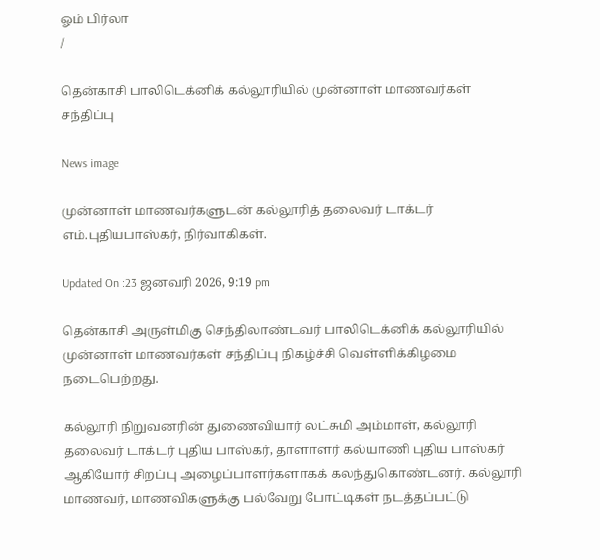ஓம் பிர்லா
/

தென்காசி பாலிடெக்னிக் கல்லூரியில் முன்னாள் மாணவர்கள் சந்திப்பு

News image

முன்னாள் மாணவர்களுடன் கல்லூரித் தலைவர் டாக்டர் எம்.புதியபாஸ்கர், நிர்வாகிகள்.

Updated On :23 ஜனவரி 2026, 9:19 pm

தென்காசி அருள்மிகு செந்திலாண்டவர் பாலிடெக்னிக் கல்லூரியில் முன்னாள் மாணவர்கள் சந்திப்பு நிகழ்ச்சி வெள்ளிக்கிழமை நடைபெற்றது.

கல்லூரி நிறுவனரின் துணைவியார் லட்சுமி அம்மாள், கல்லூரி தலைவர் டாக்டர் புதிய பாஸ்கர், தாளாளர் கல்யாணி புதிய பாஸ்கர் ஆகியோர் சிறப்பு அழைப்பாளர்களாகக் கலந்துகொண்டனர். கல்லூரி மாணவர், மாணவிகளுக்கு பல்வேறு போட்டிகள் நடத்தப்பட்டு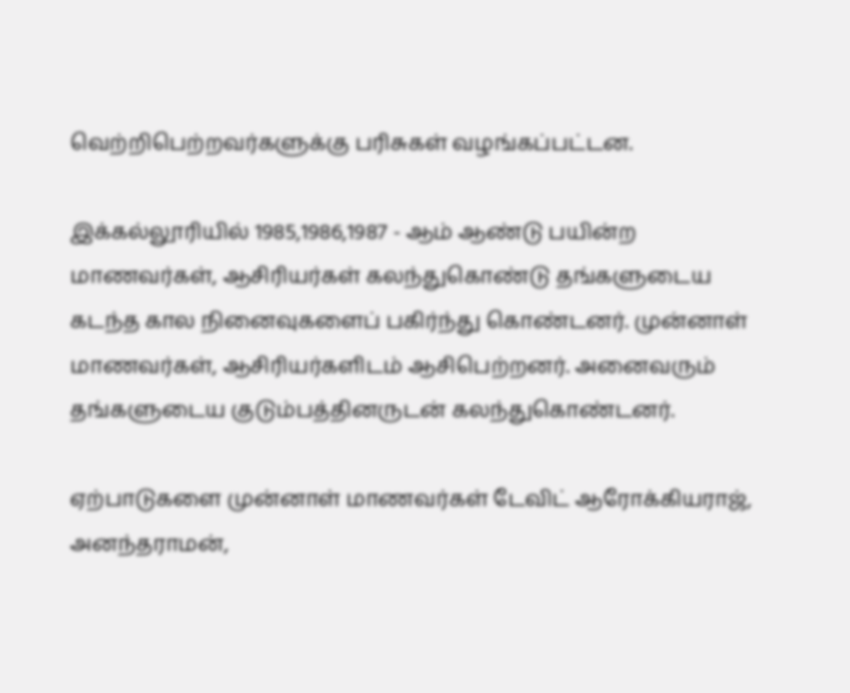வெற்றிபெற்றவர்களுக்கு பரிசுகள் வழங்கப்பட்டன.

இக்கல்லூரியில் 1985,1986,1987 - ஆம் ஆண்டு பயின்ற மாணவர்கள், ஆசிரியர்கள் கலந்துகொண்டு தங்களுடைய கடந்த கால நினைவுகளைப் பகிர்ந்து கொண்டனர். முன்னாள் மாணவர்கள், ஆசிரியர்களிடம் ஆசிபெற்றனர். அனைவரும் தங்களுடைய குடும்பத்தினருடன் கலந்துகொண்டனர்.

ஏற்பாடுகளை முன்னாள் மாணவர்கள் டேவிட் ஆரோக்கியராஜ், அனந்தராமன்,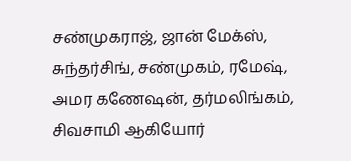சண்முகராஜ், ஜான் மேக்ஸ், சுந்தர்சிங், சண்முகம், ரமேஷ், அமர கணேஷன், தர்மலிங்கம், சிவசாமி ஆகியோர்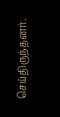செய்திருந்தனர்.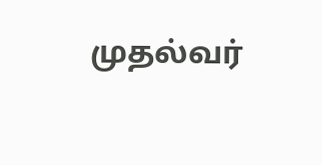முதல்வர்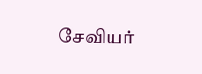சேவியர்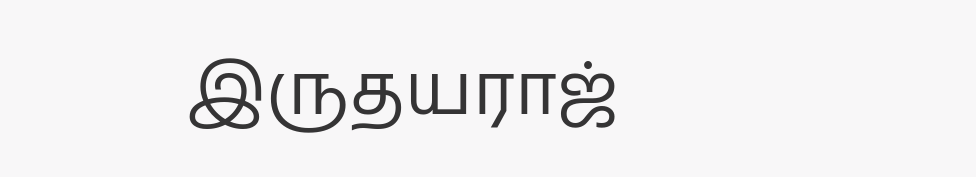இருதயராஜ்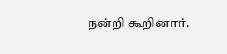நன்றி கூறினார்.